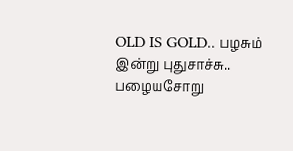OLD IS GOLD.. பழசும் இன்று புதுசாச்சு.. பழையசோறு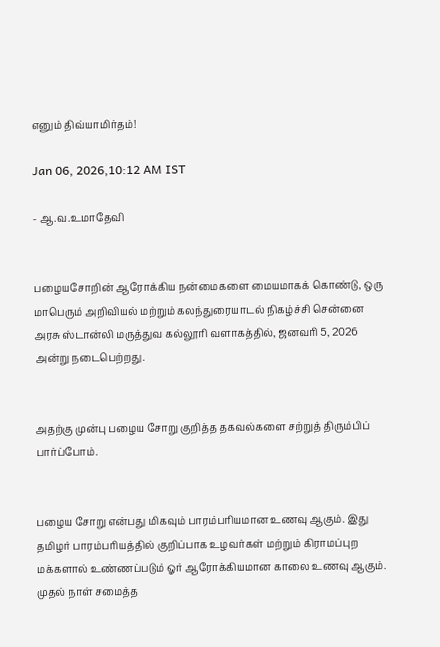எனும் திவ்யாமிர்தம்!

Jan 06, 2026,10:12 AM IST

- ஆ.வ.உமாதேவி


பழையசோறின் ஆரோக்கிய நன்மைகளை மையமாகக் கொண்டு, ஒரு மாபெரும் அறிவியல் மற்றும் கலந்துரையாடல் நிகழ்ச்சி சென்னை அரசு ஸ்டான்லி மருத்துவ கல்லூரி வளாகத்தில், ஜனவரி 5, 2026 அன்று நடைபெற்றது.


அதற்கு முன்பு பழைய சோறு குறித்த தகவல்களை சற்றுத் திரும்பிப் பார்ப்போம்.


பழைய சோறு என்பது மிகவும் பாரம்பரியமான உணவு ஆகும். இது தமிழர் பாரம்பரியத்தில் குறிப்பாக உழவர்கள் மற்றும் கிராமப்புற மக்களால் உண்ணப்படும் ஓர் ஆரோக்கியமான காலை உணவு ஆகும். முதல் நாள் சமைத்த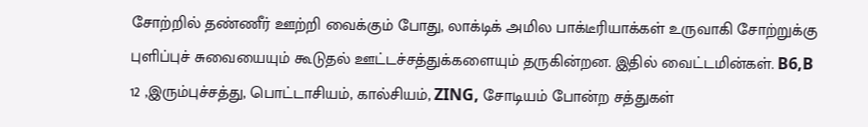சோற்றில் தண்ணீர் ஊற்றி வைக்கும் போது, லாக்டிக் அமில பாக்டீரியாக்கள் உருவாகி சோற்றுக்கு புளிப்புச் சுவையையும் கூடுதல் ஊட்டச்சத்துக்களையும் தருகின்றன. இதில் வைட்டமின்கள். B6,B 12 ,இரும்புச்சத்து, பொட்டாசியம், கால்சியம், ZING, சோடியம் போன்ற சத்துகள்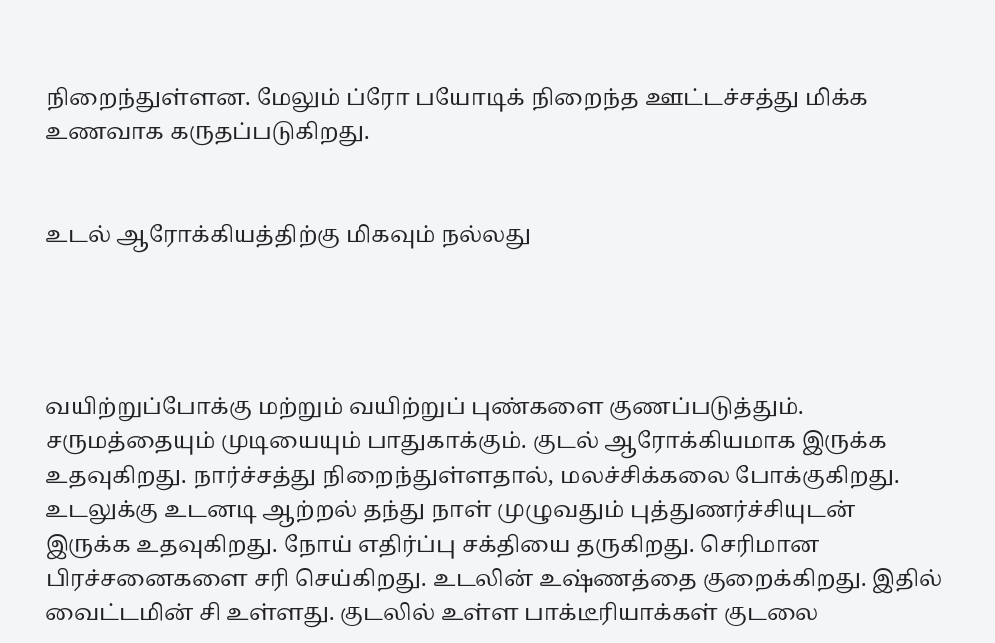நிறைந்துள்ளன. மேலும் ப்ரோ பயோடிக் நிறைந்த ஊட்டச்சத்து மிக்க உணவாக கருதப்படுகிறது.


உடல் ஆரோக்கியத்திற்கு மிகவும் நல்லது




வயிற்றுப்போக்கு மற்றும் வயிற்றுப் புண்களை குணப்படுத்தும். சருமத்தையும் முடியையும் பாதுகாக்கும். குடல் ஆரோக்கியமாக இருக்க உதவுகிறது. நார்ச்சத்து நிறைந்துள்ளதால், மலச்சிக்கலை போக்குகிறது. உடலுக்கு உடனடி ஆற்றல் தந்து நாள் முழுவதும் புத்துணர்ச்சியுடன் இருக்க உதவுகிறது. நோய் எதிர்ப்பு சக்தியை தருகிறது. செரிமான பிரச்சனைகளை சரி செய்கிறது. உடலின் உஷ்ணத்தை குறைக்கிறது. இதில் வைட்டமின் சி உள்ளது. குடலில் உள்ள பாக்டீரியாக்கள் குடலை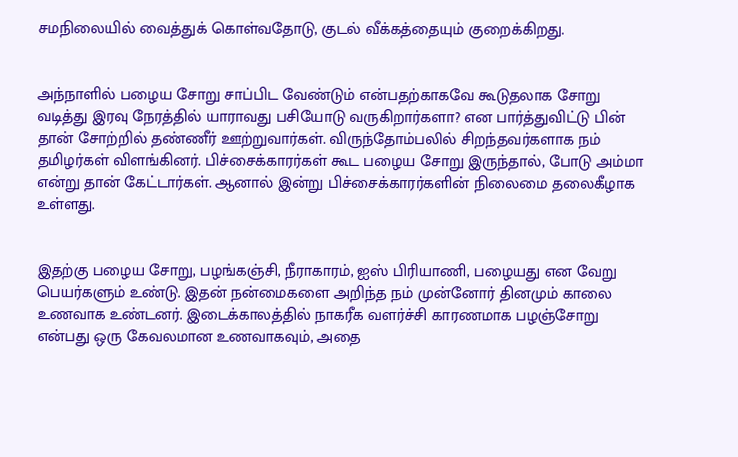சமநிலையில் வைத்துக் கொள்வதோடு, குடல் வீக்கத்தையும் குறைக்கிறது.


அந்நாளில் பழைய சோறு சாப்பிட வேண்டும் என்பதற்காகவே கூடுதலாக சோறு வடித்து இரவு நேரத்தில் யாராவது பசியோடு வருகிறார்களா? என பார்த்துவிட்டு பின் தான் சோற்றில் தண்ணீர் ஊற்றுவார்கள். விருந்தோம்பலில் சிறந்தவர்களாக நம் தமிழர்கள் விளங்கினர். பிச்சைக்காரர்கள் கூட பழைய சோறு இருந்தால், போடு அம்மா என்று தான் கேட்டார்கள். ஆனால் இன்று பிச்சைக்காரர்களின் நிலைமை தலைகீழாக உள்ளது.


இதற்கு பழைய சோறு, பழங்கஞ்சி, நீராகாரம், ஐஸ் பிரியாணி, பழையது என வேறு பெயர்களும் உண்டு. இதன் நன்மைகளை அறிந்த நம் முன்னோர் தினமும் காலை உணவாக உண்டனர். இடைக்காலத்தில் நாகரீக வளர்ச்சி காரணமாக பழஞ்சோறு என்பது ஒரு கேவலமான உணவாகவும், அதை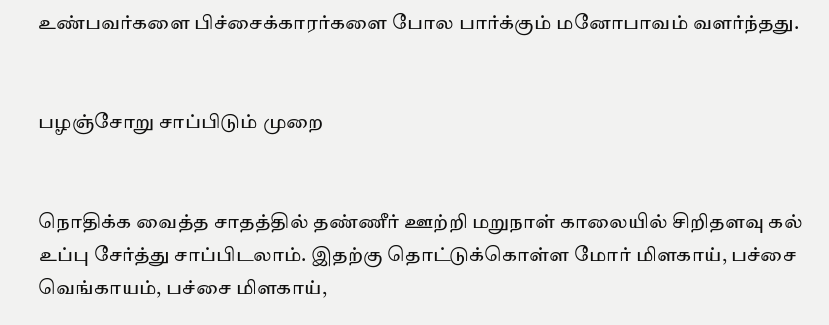உண்பவர்களை பிச்சைக்காரர்களை போல பார்க்கும் மனோபாவம் வளர்ந்தது.


பழஞ்சோறு சாப்பிடும் முறை


நொதிக்க வைத்த சாதத்தில் தண்ணீர் ஊற்றி மறுநாள் காலையில் சிறிதளவு கல் உப்பு சேர்த்து சாப்பிடலாம். இதற்கு தொட்டுக்கொள்ள மோர் மிளகாய், பச்சை வெங்காயம், பச்சை மிளகாய்,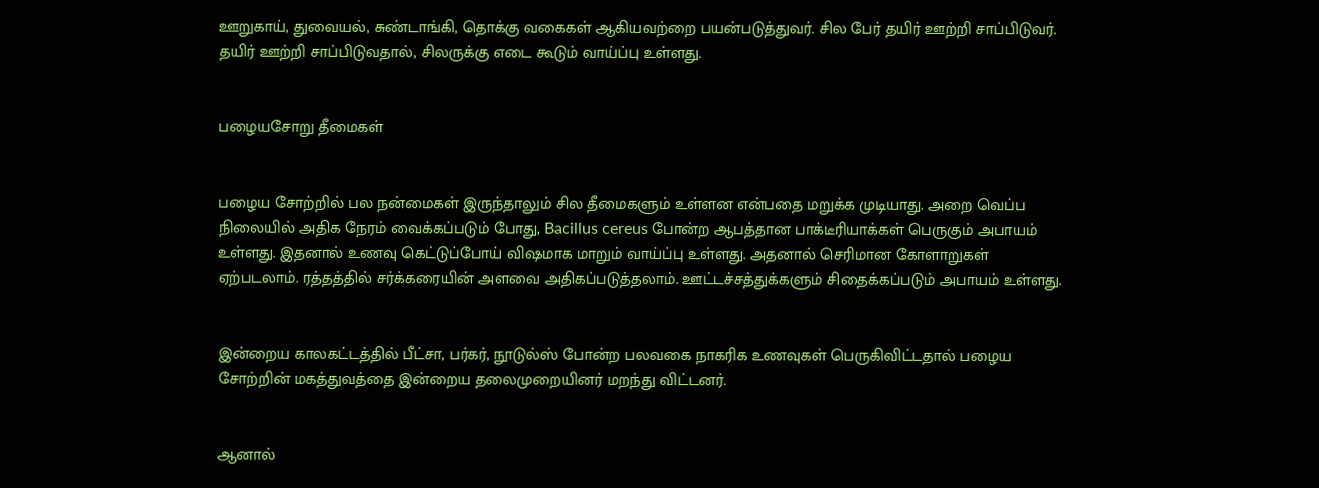ஊறுகாய், துவையல், சுண்டாங்கி, தொக்கு வகைகள் ஆகியவற்றை பயன்படுத்துவர். சில பேர் தயிர் ஊற்றி சாப்பிடுவர். தயிர் ஊற்றி சாப்பிடுவதால், சிலருக்கு எடை கூடும் வாய்ப்பு உள்ளது.


பழையசோறு தீமைகள்


பழைய சோற்றில் பல நன்மைகள் இருந்தாலும் சில தீமைகளும் உள்ளன என்பதை மறுக்க முடியாது. அறை வெப்ப நிலையில் அதிக நேரம் வைக்கப்படும் போது, Bacillus cereus போன்ற ஆபத்தான பாக்டீரியாக்கள் பெருகும் அபாயம் உள்ளது. இதனால் உணவு கெட்டுப்போய் விஷமாக மாறும் வாய்ப்பு உள்ளது. அதனால் செரிமான கோளாறுகள் ஏற்படலாம். ரத்தத்தில் சர்க்கரையின் அளவை அதிகப்படுத்தலாம். ஊட்டச்சத்துக்களும் சிதைக்கப்படும் அபாயம் உள்ளது.


இன்றைய காலகட்டத்தில் பீட்சா, பர்கர், நூடுல்ஸ் போன்ற பலவகை நாகரிக உணவுகள் பெருகிவிட்டதால் பழைய சோற்றின் மகத்துவத்தை இன்றைய தலைமுறையினர் மறந்து விட்டனர்.


ஆனால்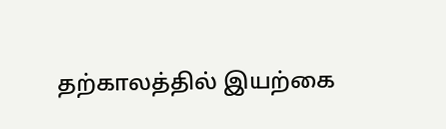தற்காலத்தில் இயற்கை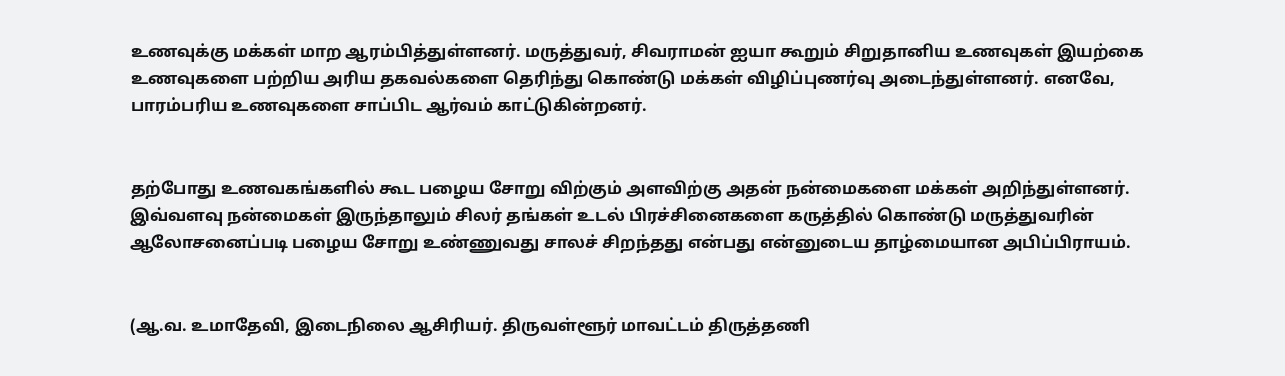உணவுக்கு மக்கள் மாற ஆரம்பித்துள்ளனர். மருத்துவர், சிவராமன் ஐயா கூறும் சிறுதானிய உணவுகள் இயற்கை உணவுகளை பற்றிய அரிய தகவல்களை தெரிந்து கொண்டு மக்கள் விழிப்புணர்வு அடைந்துள்ளனர். எனவே, பாரம்பரிய உணவுகளை சாப்பிட ஆர்வம் காட்டுகின்றனர்.


தற்போது உணவகங்களில் கூட பழைய சோறு விற்கும் அளவிற்கு அதன் நன்மைகளை மக்கள் அறிந்துள்ளனர். இவ்வளவு நன்மைகள் இருந்தாலும் சிலர் தங்கள் உடல் பிரச்சினைகளை கருத்தில் கொண்டு மருத்துவரின் ஆலோசனைப்படி பழைய சோறு உண்ணுவது சாலச் சிறந்தது என்பது என்னுடைய தாழ்மையான அபிப்பிராயம்.


(ஆ.வ. உமாதேவி, இடைநிலை ஆசிரியர். திருவள்ளூர் மாவட்டம் திருத்தணி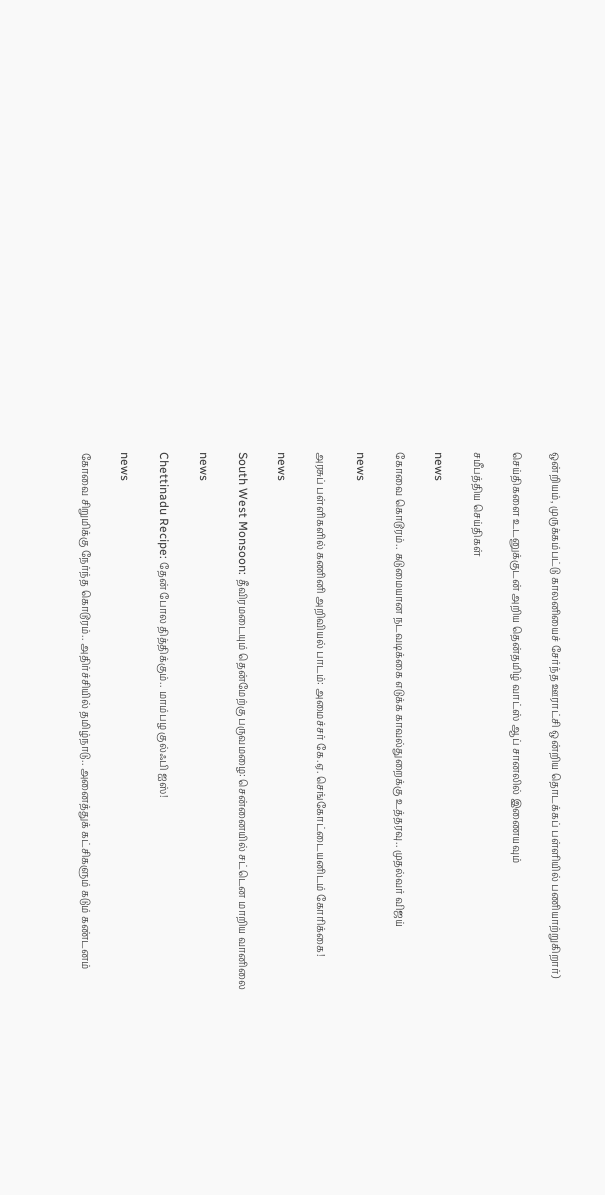ஒன்றியம், முருக்கம்பட்டு காலனியைச் சேர்ந்த ஊராட்சி ஒன்றிய தொடக்கப் பள்ளியில் பணியாற்றுகிறார்)

செய்திகளை உடனுக்குடன் அறிய தென்தமிழ் வாட்ஸ் ஆப் சானலில் இணையவும்

சமீபத்திய செய்திகள்

news

கோவை கொடூரம்.. கடுமையான நடவடிக்கை எடுக்க காவல்துறைக்கு உத்தரவு.. முதல்வர் விஜய்

news

அரசுப் பள்ளிகளில் கணினி அறிவியல் பாடம்: அமைச்சர் கே.ஏ. செங்கோட்டையனிடம் கோரிக்கை!

news

South West Monsoon: தீவிரமடையும் தென்மேற்கு பருவமழை: சென்னையில் சட்டென மாறிய வானிலை

news

Chettinadu Recipe: தேன் போல தித்திக்கும்.. மாம்பழ குல்ஃபி ஐஸ்!

news

கோவை சிறுமிக்கு நேர்ந்த கொடூரம்.. அதிர்ச்சியில் தமிழ்நாடு.. அனைத்துக் கட்சிகளும் கடும் கண்டனம்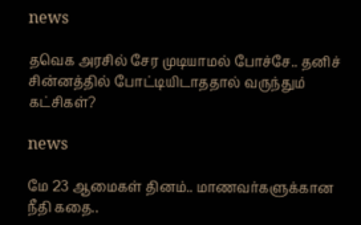news

தவெக அரசில் சேர முடியாமல் போச்சே.. தனிச் சின்னத்தில் போட்டியிடாததால் வருந்தும் கட்சிகள்?

news

மே 23 ஆமைகள் தினம்.. மாணவர்களுக்கான நீதி கதை..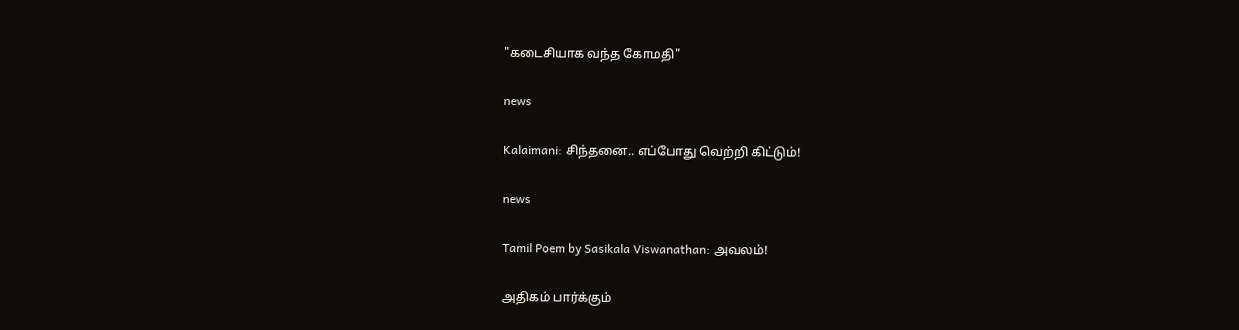"கடைசியாக வந்த கோமதி"

news

Kalaimani: சிந்தனை.. எப்போது வெற்றி கிட்டும்!

news

Tamil Poem by Sasikala Viswanathan: அவலம்!

அதிகம் பார்க்கும்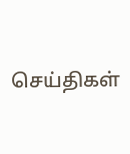செய்திகள்